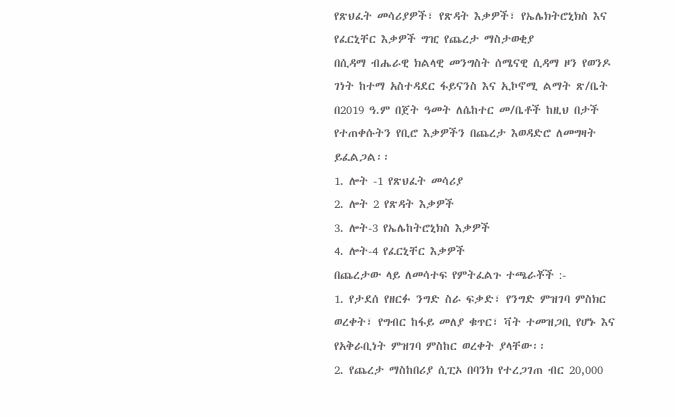የጽህፈት መሳሪያዎች፣ የጽዳት እቃዎች፣ የኤሌክትሮኒክስ እና የፈርኒቸር እቃዎች ግዢ የጨረታ ማስታወቂያ
በሲዳማ ብሔራዊ ክልላዊ መንግስት ሰሜናዊ ሲዳማ ዞን የወንዶ ገነት ከተማ አስተዳደር ፋይናንስ እና ኢኮኖሚ ልማት ጽ/ቤት በ2019 ዓ.ም በጀት ዓመት ለሴከተር መ/ቤቶች ከዚህ በታች የተጠቀሱትን የቢሮ እቃዎችን በጨረታ እወዳድሮ ለመግዛት ይፈልጋል፡፡
1. ሎት -1 የጽህፈት መሳሪያ
2. ሎት 2 የጽዳት እቃዎች
3. ሎት-3 የኤሌከትሮኒክስ እቃዎች
4. ሎት-4 የፈርኒቸር እቃዎች
በጨረታው ላይ ለመሳተፍ የምትፈልጉ ተጫራቾች :-
1. የታደሰ የዘርፉ ንግድ ስራ ፍቃድ፣ የንግድ ምዝገባ ምስክር ወረቀት፣ የግብር ከፋይ መለያ ቁጥር፣ ቫት ተመዝጋቢ የሆኑ እና የአቅራቢነት ምዝገባ ምስከር ወረቀት ያላቸው፡፡
2. የጨረታ ማስከበሪያ ሲፒኦ በባንክ የተረጋገጠ ብር 20,000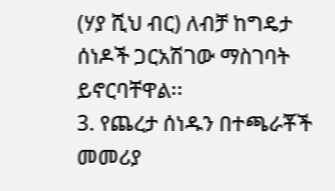(ሃያ ሺህ ብር) ለብቻ ከግዴታ ሰነዶች ጋርአሽገው ማስገባት ይኖርባቸዋል፡፡
3. የጨረታ ሰነዱን በተጫራቾች መመሪያ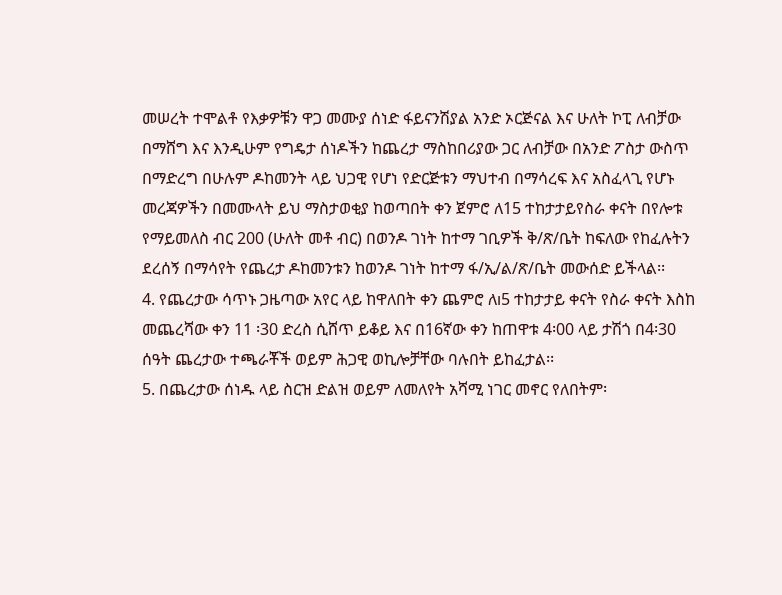መሠረት ተሞልቶ የእቃዎቹን ዋጋ መሙያ ሰነድ ፋይናንሽያል አንድ ኦርጅናል እና ሁለት ኮፒ ለብቻው በማሸግ እና እንዲሁም የግዴታ ሰነዶችን ከጨረታ ማስከበሪያው ጋር ለብቻው በአንድ ፖስታ ውስጥ በማድረግ በሁሉም ዶከመንት ላይ ህጋዊ የሆነ የድርጅቱን ማህተብ በማሳረፍ እና አስፈላጊ የሆኑ መረጃዎችን በመሙላት ይህ ማስታወቂያ ከወጣበት ቀን ጀምሮ ለ15 ተከታታይየስራ ቀናት በየሎቱ የማይመለስ ብር 200 (ሁለት መቶ ብር) በወንዶ ገነት ከተማ ገቢዎች ቅ/ጽ/ቤት ከፍለው የከፈሉትን ደረሰኝ በማሳየት የጨረታ ዶከመንቱን ከወንዶ ገነት ከተማ ፋ/ኢ/ል/ጽ/ቤት መውሰድ ይችላል፡፡
4. የጨረታው ሳጥኑ ጋዜጣው አየር ላይ ከዋለበት ቀን ጨምሮ ለı5 ተከታታይ ቀናት የስራ ቀናት እስከ መጨረሻው ቀን 11 ፡30 ድረስ ሲሸጥ ይቆይ እና በ16ኛው ቀን ከጠዋቱ 4፡00 ላይ ታሽጎ በ4፡30 ሰዓት ጨረታው ተጫራቾች ወይም ሕጋዊ ወኪሎቻቸው ባሉበት ይከፈታል፡፡
5. በጨረታው ሰነዱ ላይ ስርዝ ድልዝ ወይም ለመለየት አሻሚ ነገር መኖር የለበትም፡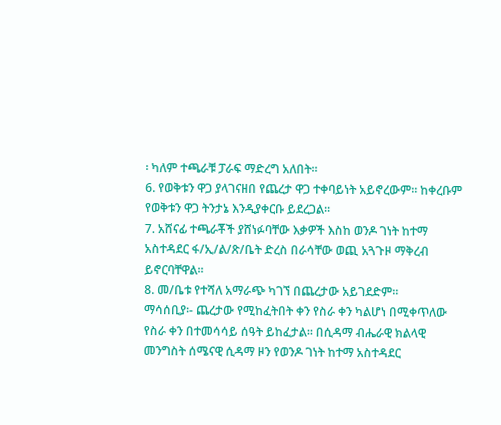፡ ካለም ተጫራቹ ፓራፍ ማድረግ አለበት፡፡
6. የወቅቱን ዋጋ ያላገናዘበ የጨረታ ዋጋ ተቀባይነት አይኖረውም፡፡ ከቀረቡም የወቅቱን ዋጋ ትንታኔ እንዲያቀርቡ ይደረጋል፡፡
7. አሸናፊ ተጫራቾች ያሸነፉባቸው እቃዎች እስከ ወንዶ ገነት ከተማ አስተዳደር ፋ/ኢ/ል/ጽ/ቤት ድረስ በራሳቸው ወጪ አጓጉዞ ማቅረብ ይኖርባቸዋል፡፡
8. መ/ቤቱ የተሻለ አማራጭ ካገኘ በጨረታው አይገደድም፡፡
ማሳሰቢያ፡- ጨረታው የሚከፈትበት ቀን የስራ ቀን ካልሆነ በሚቀጥለው የስራ ቀን በተመሳሳይ ሰዓት ይከፈታል፡፡ በሲዳማ ብሔራዊ ክልላዊ መንግስት ሰሜናዊ ሲዳማ ዞን የወንዶ ገነት ከተማ አስተዳደር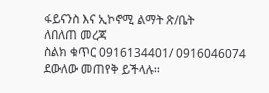ፋይናንስ እና ኢኮኖሚ ልማት ጽ/ቤት
ለበለጠ መረጃ
ስልክ ቁጥር 0916134401/ 0916046074 ደውለው መጠየቅ ይችላሉ፡፡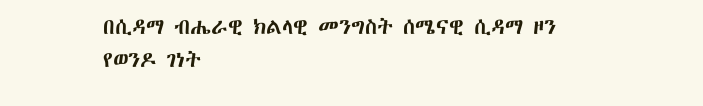በሲዳማ ብሔራዊ ክልላዊ መንግስት ሰሜናዊ ሲዳማ ዞን የወንዶ ገነት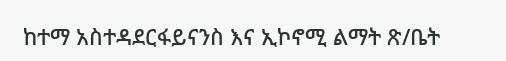ከተማ አስተዳደርፋይናንስ እና ኢኮኖሚ ልማት ጽ/ቤት